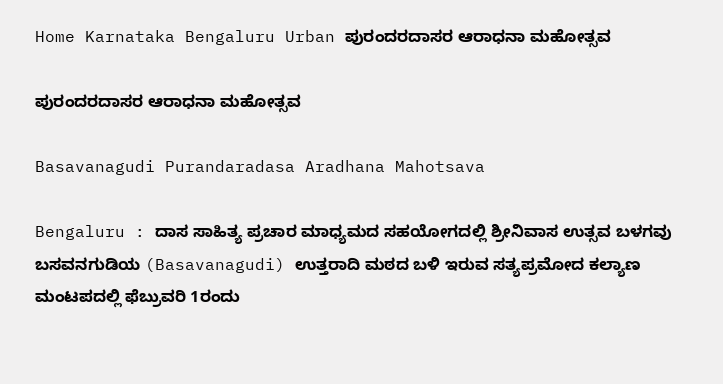Home Karnataka Bengaluru Urban ಪುರಂದರದಾಸರ ಆರಾಧನಾ ಮಹೋತ್ಸವ

ಪುರಂದರದಾಸರ ಆರಾಧನಾ ಮಹೋತ್ಸವ

Basavanagudi Purandaradasa Aradhana Mahotsava

Bengaluru : ದಾಸ ಸಾಹಿತ್ಯ ಪ್ರಚಾರ ಮಾಧ್ಯಮದ ಸಹಯೋಗದಲ್ಲಿ ಶ್ರೀನಿವಾಸ ಉತ್ಸವ ಬಳಗವು ಬಸವನಗುಡಿಯ (Basavanagudi) ಉತ್ತರಾದಿ ಮಠದ ಬಳಿ ಇರುವ ಸತ್ಯಪ್ರಮೋದ ಕಲ್ಯಾಣ ಮಂಟಪದಲ್ಲಿ ಫೆಬ್ರುವರಿ 1ರಂದು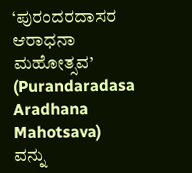‘ಪುರಂದರದಾಸರ ಆರಾಧನಾ ಮಹೋತ್ಸವ’ (Purandaradasa Aradhana Mahotsava) ವನ್ನು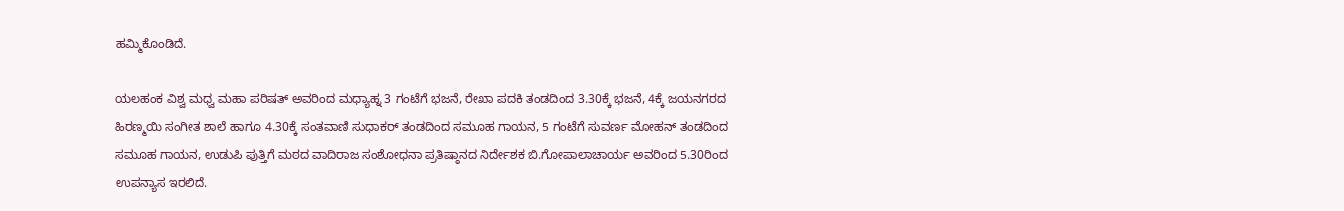ಹಮ್ಮಿಕೊಂಡಿದೆ.

ಯಲಹಂಕ ವಿಶ್ವ ಮಧ್ವ ಮಹಾ ಪರಿಷತ್ ಅವರಿಂದ ಮಧ್ಯಾಹ್ನ 3 ಗಂಟೆಗೆ ಭಜನೆ, ರೇಖಾ ಪದಕಿ ತಂಡದಿಂದ 3.30ಕ್ಕೆ ಭಜನೆ, 4ಕ್ಕೆ ಜಯನಗರದ ಹಿರಣ್ಮಯಿ ಸಂಗೀತ ಶಾಲೆ ಹಾಗೂ 4.30ಕ್ಕೆ ಸಂತವಾಣಿ ಸುಧಾಕರ್ ತಂಡದಿಂದ ಸಮೂಹ ಗಾಯನ, 5 ಗಂಟೆಗೆ ಸುವರ್ಣ ಮೋಹನ್ ತಂಡದಿಂದ ಸಮೂಹ ಗಾಯನ, ಉಡುಪಿ ಪುತ್ತಿಗೆ ಮಠದ ವಾದಿರಾಜ ಸಂಶೋಧನಾ ಪ್ರತಿಷ್ಠಾನದ ನಿರ್ದೇಶಕ ಬಿ.ಗೋಪಾಲಾಚಾರ್ಯ ಅವರಿಂದ 5.30ರಿಂದ ಉಪನ್ಯಾಸ ಇರಲಿದೆ.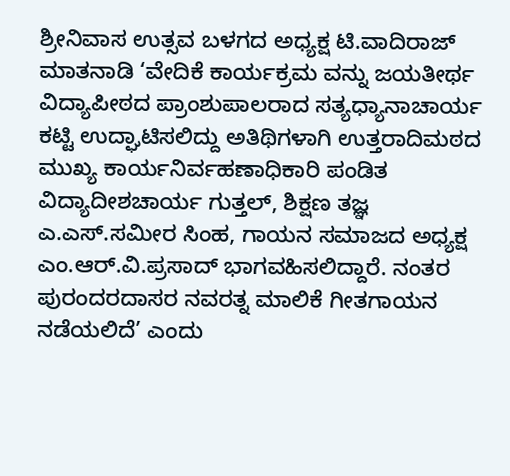ಶ್ರೀನಿವಾಸ ಉತ್ಸವ ಬಳಗದ ಅಧ್ಯಕ್ಷ ಟಿ.ವಾದಿರಾಜ್ ಮಾತನಾಡಿ ‘ವೇದಿಕೆ ಕಾರ್ಯಕ್ರಮ ವನ್ನು ಜಯತೀರ್ಥ ವಿದ್ಯಾಪೀಠದ ಪ್ರಾಂಶುಪಾಲರಾದ ಸತ್ಯಧ್ಯಾನಾಚಾರ್ಯ ಕಟ್ಟಿ ಉದ್ಘಾಟಿಸಲಿದ್ದು ಅತಿಥಿಗಳಾಗಿ ಉತ್ತರಾದಿಮಠದ ಮುಖ್ಯ ಕಾರ್ಯನಿರ್ವಹಣಾಧಿಕಾರಿ ಪಂಡಿತ ವಿದ್ಯಾದೀಶಚಾರ್ಯ ಗುತ್ತಲ್, ಶಿಕ್ಷಣ ತಜ್ಞ ಎ.ಎಸ್.ಸಮೀರ ಸಿಂಹ, ಗಾಯನ ಸಮಾಜದ ಅಧ್ಯಕ್ಷ ಎಂ.ಆರ್.ವಿ.ಪ್ರಸಾದ್ ಭಾಗವಹಿಸಲಿದ್ದಾರೆ. ನಂತರ ಪುರಂದರದಾಸರ ನವರತ್ನ ಮಾಲಿಕೆ ಗೀತಗಾಯನ ನಡೆಯಲಿದೆ’ ಎಂದು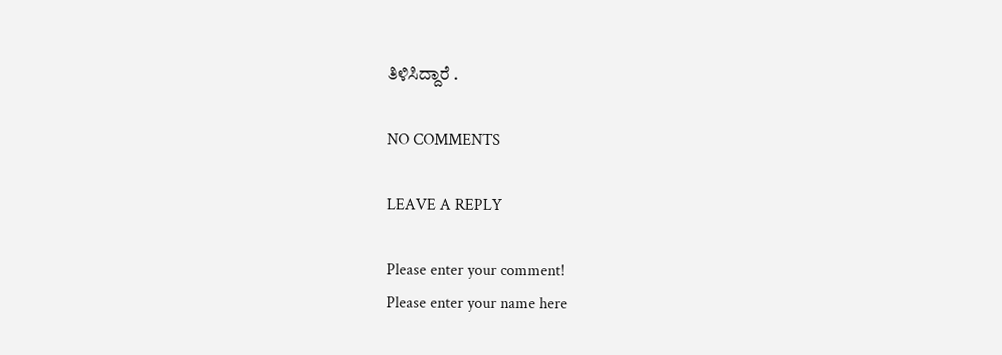ತಿಳಿಸಿದ್ದಾರೆ .

NO COMMENTS

LEAVE A REPLY

Please enter your comment!
Please enter your name here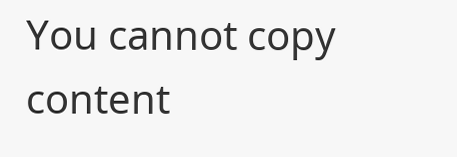You cannot copy content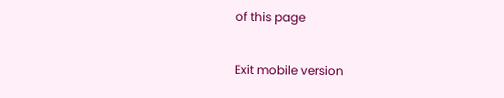of this page

Exit mobile version